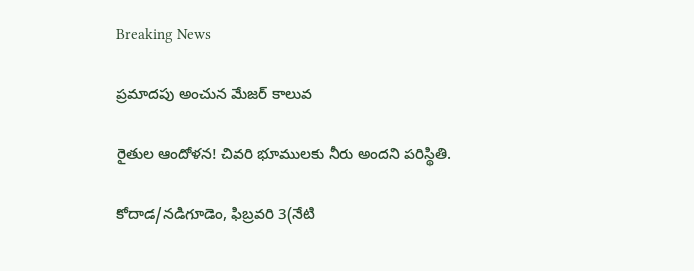Breaking News

ప్రమాదపు అంచున మేజర్ కాలువ

రైతుల ఆందోళన! చివరి భూములకు నీరు అందని పరిస్థితి.

కోదాడ/నడిగూడెం, ఫిబ్రవరి 3(నేటి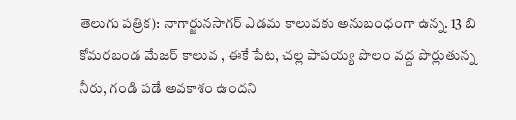తెలుగు పత్రిక): నాగార్జునసాగర్ ఎడమ కాలువకు అనుబంధంగా ఉన్న. 13 బి కోమరబండ మేజర్ కాలువ , ఈకే పేట, చల్ల పాపయ్య పొలం వద్ద పొర్లుతున్న నీరు, గండి పడే అవకాశం ఉందని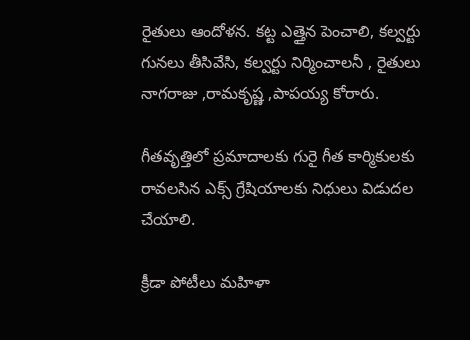రైతులు ఆందోళన. కట్ట ఎత్తైన పెంచాలి, కల్వర్టు గునలు తీసివేసి, కల్వర్టు నిర్మించాలనీ , రైతులు నాగరాజు ,రామకృష్ణ ,పాపయ్య కోరారు.

గీతవృత్తిలో ప్రమాదాలకు గురై గీత కార్మికులకు రావలసిన ఎక్స్ గ్రేషియాలకు నిధులు విడుదల చేయాలి.

క్రీడా పోటీలు మహిళా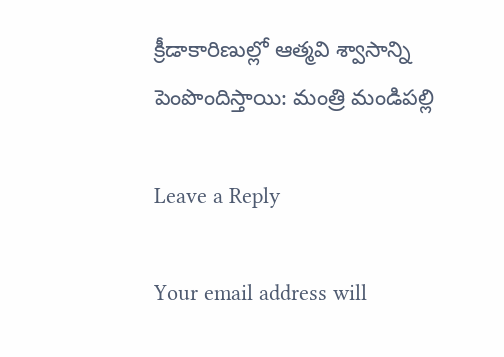క్రీడాకారిణుల్లో ఆత్మవి శ్వాసాన్ని పెంపొందిస్తాయి: మంత్రి మండిపల్లి

Leave a Reply

Your email address will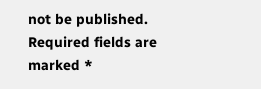not be published. Required fields are marked *